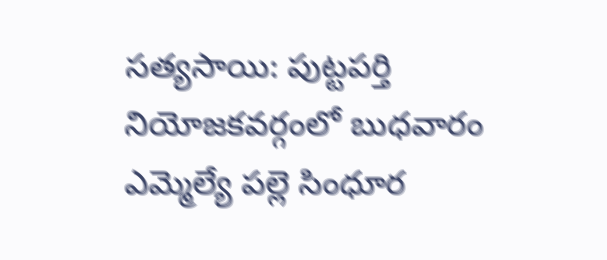సత్యసాయి: పుట్టపర్తి నియోజకవర్గంలో బుధవారం ఎమ్మెల్యే పల్లె సింధూర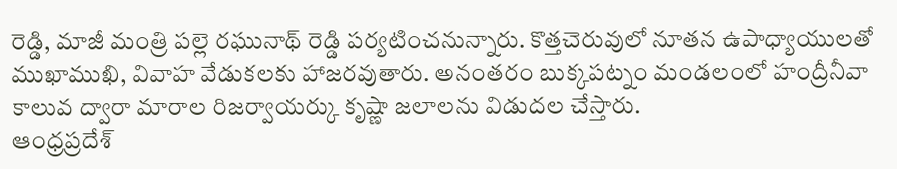రెడ్డి, మాజీ మంత్రి పల్లె రఘునాథ్ రెడ్డి పర్యటించనున్నారు. కొత్తచెరువులో నూతన ఉపాధ్యాయులతో ముఖాముఖి, వివాహ వేడుకలకు హాజరవుతారు. అనంతరం బుక్కపట్నం మండలంలో హంద్రీనీవా కాలువ ద్వారా మారాల రిజర్వాయర్కు కృష్ణా జలాలను విడుదల చేస్తారు.
ఆంధ్రప్రదేశ్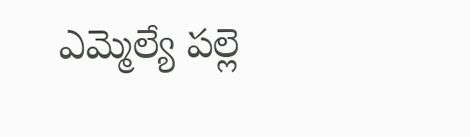ఎమ్మెల్యే పల్లె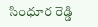సింధూర రెడ్డి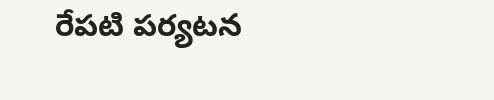రేపటి పర్యటన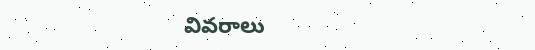వివరాలు